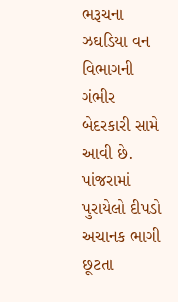ભરૂચના ઝઘડિયા વન વિભાગની ગંભીર બેદરકારી સામે આવી છે. પાંજરામાં પુરાયેલો દીપડો અચાનક ભાગી છૂટતા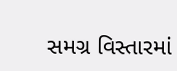સમગ્ર વિસ્તારમાં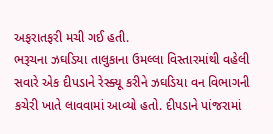અફરાતફરી મચી ગઈ હતી.
ભરૂચના ઝઘડિયા તાલુકાના ઉમલ્લા વિસ્તારમાંથી વહેલી સવારે એક દીપડાને રેસ્ક્યૂ કરીને ઝઘડિયા વન વિભાગની કચેરી ખાતે લાવવામાં આવ્યો હતો. દીપડાને પાંજરામાં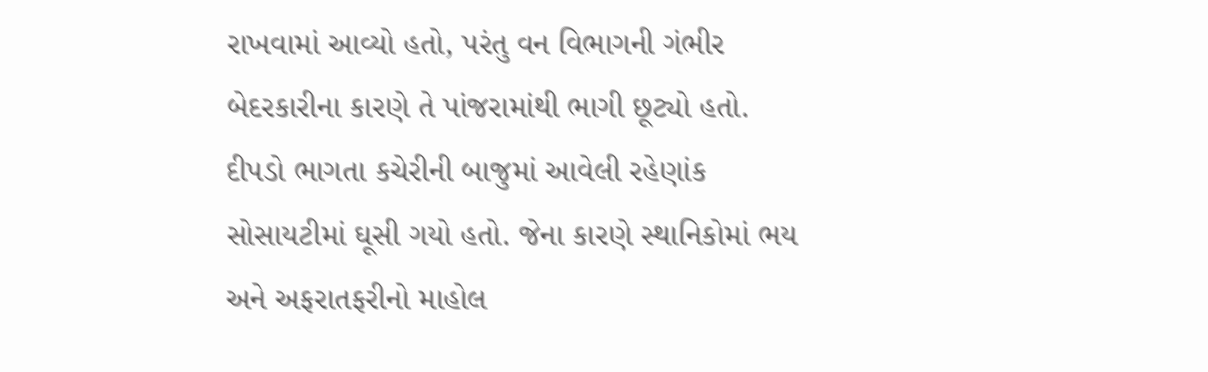રાખવામાં આવ્યો હતો, પરંતુ વન વિભાગની ગંભીર બેદરકારીના કારણે તે પાંજરામાંથી ભાગી છૂટ્યો હતો. દીપડો ભાગતા કચેરીની બાજુમાં આવેલી રહેણાંક સોસાયટીમાં ઘૂસી ગયો હતો. જેના કારણે સ્થાનિકોમાં ભય અને અફરાતફરીનો માહોલ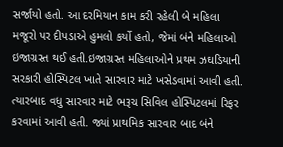સર્જાયો હતો. આ દરમિયાન કામ કરી રહેલી બે મહિલા મજૂરો પર દીપડાએ હુમલો કર્યો હતો, જેમાં બંને મહિલાઓ ઇજાગ્રસ્ત થઈ હતી.ઇજાગ્રસ્ત મહિલાઓને પ્રથમ ઝઘડિયાની સરકારી હોસ્પિટલ ખાતે સારવાર માટે ખસેડવામાં આવી હતી. ત્યારબાદ વધુ સારવાર માટે ભરૂચ સિવિલ હોસ્પિટલમાં રિફર કરવામાં આવી હતી. જ્યાં પ્રાથમિક સારવાર બાદ બંને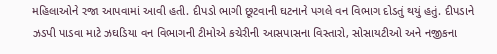મહિલાઓને રજા આપવામાં આવી હતી. દીપડો ભાગી છૂટવાની ઘટનાને પગલે વન વિભાગ દોડતું થયું હતું. દીપડાને ઝડપી પાડવા માટે ઝઘડિયા વન વિભાગની ટીમોએ કચેરીની આસપાસના વિસ્તારો, સોસાયટીઓ અને નજીકના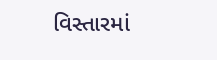વિસ્તારમાં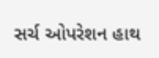સર્ચ ઓપરેશન હાથ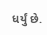ધર્યું છે.